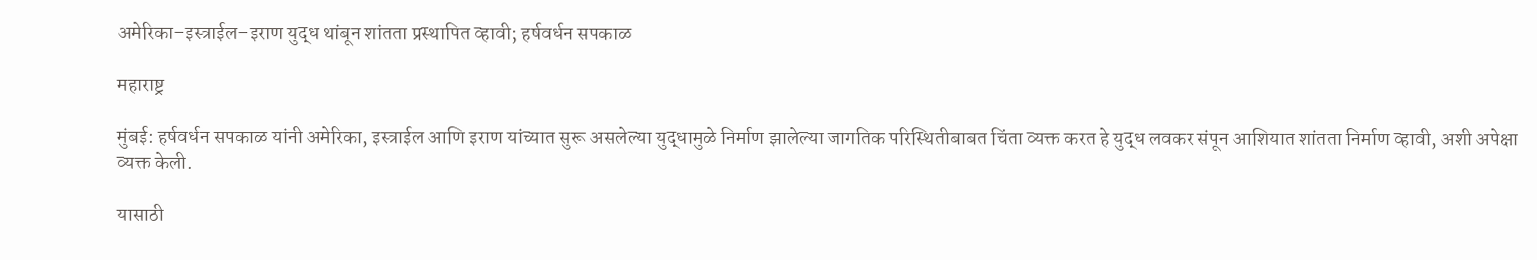अमेरिका–इस्त्राईल–इराण युद्ध थांबून शांतता प्रस्थापित व्हावी; हर्षवर्धन सपकाळ

महाराष्ट्र

मुंबई: हर्षवर्धन सपकाळ यांनी अमेरिका, इस्त्राईल आणि इराण यांच्यात सुरू असलेल्या युद्धामुळे निर्माण झालेल्या जागतिक परिस्थितीबाबत चिंता व्यक्त करत हे युद्ध लवकर संपून आशियात शांतता निर्माण व्हावी, अशी अपेक्षा व्यक्त केली.

यासाठी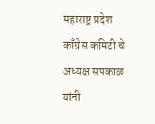महाराष्ट्र प्रदेश काँग्रेस कमिटी चे अध्यक्ष सपकाळ यांनी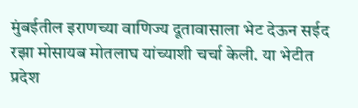मुंबईतील इराणच्या वाणिज्य दूतावासाला भेट देऊन सईद रझा मोसायब मोतलाघ यांच्याशी चर्चा केली. या भेटीत प्रदेश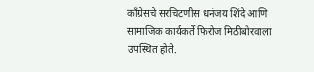काँग्रेसचे सरचिटणीस धनंजय शिंदे आणि सामाजिक कार्यकर्ते फिरोज मिठीबोरवाला उपस्थित होते.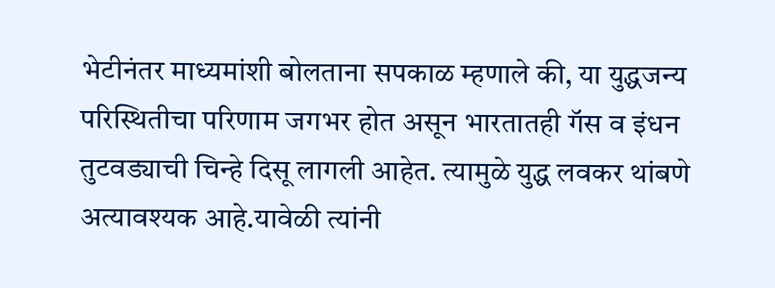भेटीनंतर माध्यमांशी बोलताना सपकाळ म्हणाले की, या युद्धजन्य परिस्थितीचा परिणाम जगभर होत असून भारतातही गॅस व इंधन तुटवड्याची चिन्हे दिसू लागली आहेत. त्यामुळे युद्ध लवकर थांबणे अत्यावश्यक आहे.यावेळी त्यांनी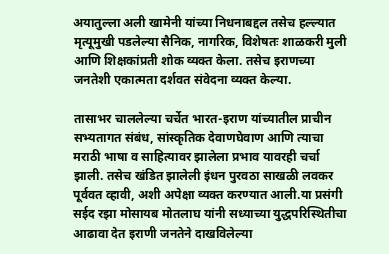अयातुल्ला अली खामेनी यांच्या निधनाबद्दल तसेच हल्ल्यात मृत्यूमुखी पडलेल्या सैनिक, नागरिक, विशेषतः शाळकरी मुली आणि शिक्षकांप्रती शोक व्यक्त केला. तसेच इराणच्या जनतेशी एकात्मता दर्शवत संवेदना व्यक्त केल्या.

तासाभर चाललेल्या चर्चेत भारत-इराण यांच्यातील प्राचीन सभ्यतागत संबंध, सांस्कृतिक देवाणघेवाण आणि त्याचा मराठी भाषा व साहित्यावर झालेला प्रभाव यावरही चर्चा झाली. तसेच खंडित झालेली इंधन पुरवठा साखळी लवकर पूर्ववत व्हावी, अशी अपेक्षा व्यक्त करण्यात आली.या प्रसंगी सईद रझा मोसायब मोतलाघ यांनी सध्याच्या युद्धपरिस्थितीचा आढावा देत इराणी जनतेने दाखविलेल्या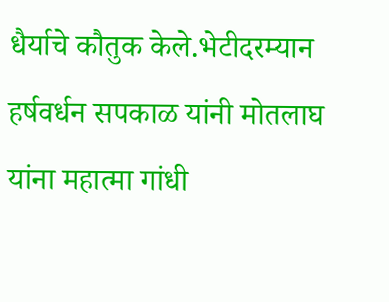धैर्याचे कौतुक केले.भेटीदरम्यान हर्षवर्धन सपकाळ यांनी मोतलाघ यांना महात्मा गांधी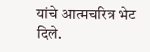यांचे आत्मचरित्र भेट दिले.